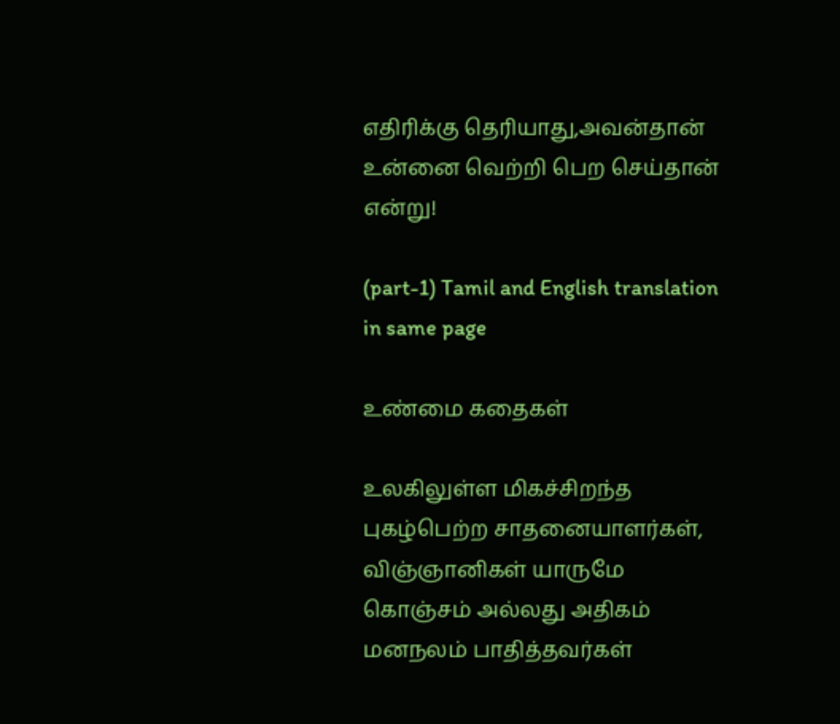எதிரிக்கு தெரியாது,அவன்தான் உன்னை வெற்றி பெற செய்தான் என்று!

(part-1) Tamil and English translation in same page

உண்மை கதைகள்

உலகிலுள்ள மிகச்சிறந்த புகழ்பெற்ற சாதனையாளர்கள், விஞ்ஞானிகள் யாருமே கொஞ்சம் அல்லது அதிகம் மனநலம் பாதித்தவர்கள்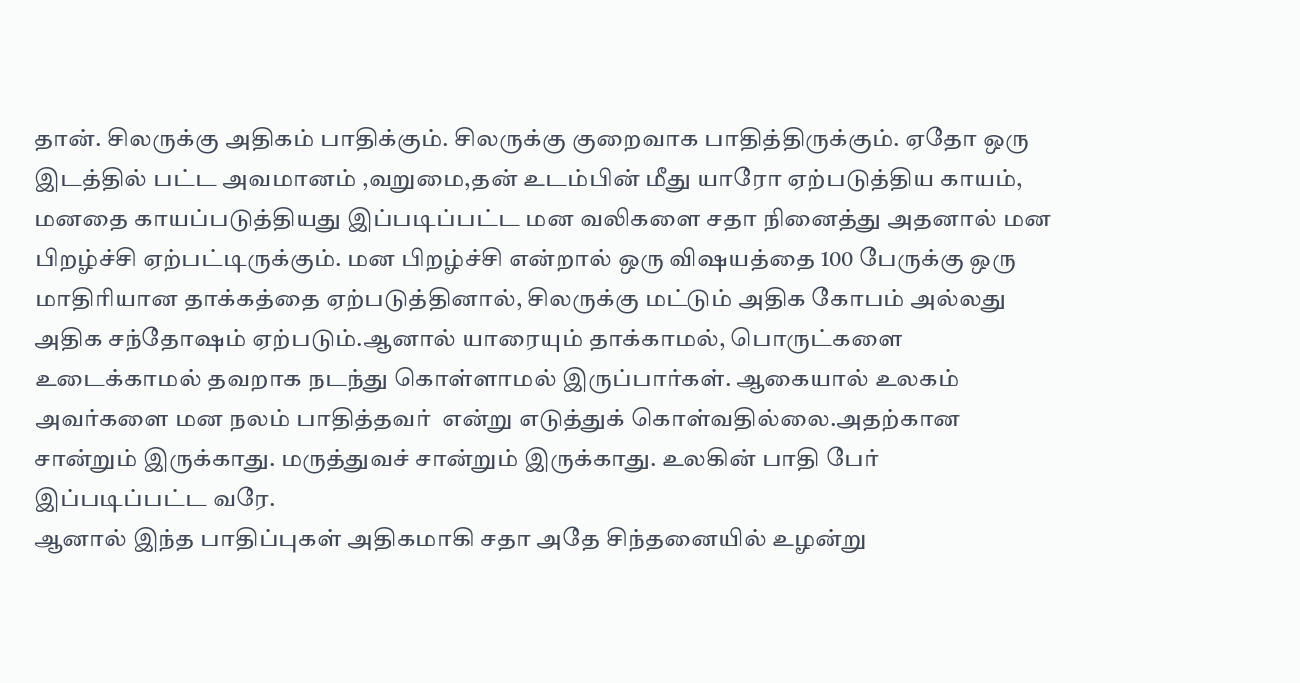தான். சிலருக்கு அதிகம் பாதிக்கும். சிலருக்கு குறைவாக பாதித்திருக்கும். ஏதோ ஒரு இடத்தில் பட்ட அவமானம் ,வறுமை,தன் உடம்பின் மீது யாரோ ஏற்படுத்திய காயம், மனதை காயப்படுத்தியது இப்படிப்பட்ட மன வலிகளை சதா நினைத்து அதனால் மன பிறழ்ச்சி ஏற்பட்டிருக்கும். மன பிறழ்ச்சி என்றால் ஒரு விஷயத்தை 100 பேருக்கு ஒரு மாதிரியான தாக்கத்தை ஏற்படுத்தினால், சிலருக்கு மட்டும் அதிக கோபம் அல்லது அதிக சந்தோஷம் ஏற்படும்.ஆனால் யாரையும் தாக்காமல், பொருட்களை உடைக்காமல் தவறாக நடந்து கொள்ளாமல் இருப்பார்கள். ஆகையால் உலகம்  அவர்களை மன நலம் பாதித்தவர்  என்று எடுத்துக் கொள்வதில்லை.அதற்கான  சான்றும் இருக்காது. மருத்துவச் சான்றும் இருக்காது. உலகின் பாதி பேர் இப்படிப்பட்ட வரே.
ஆனால் இந்த பாதிப்புகள் அதிகமாகி சதா அதே சிந்தனையில் உழன்று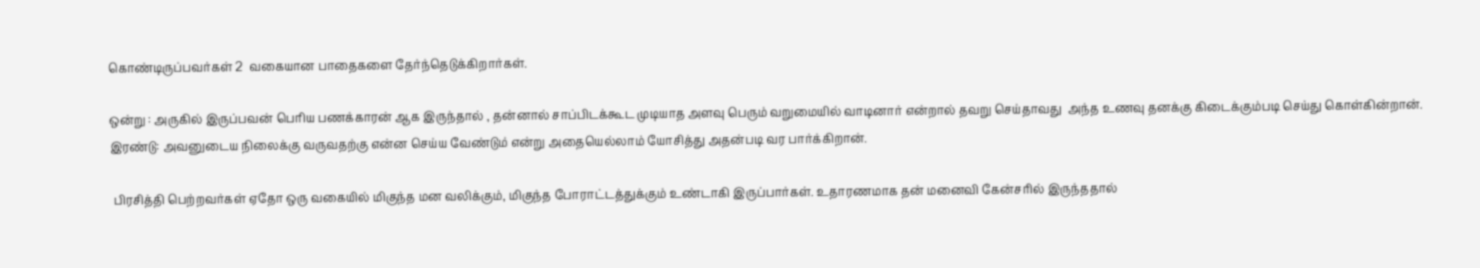கொண்டிருப்பவர்கள் 2  வகையான பாதைகளை தேர்ந்தெடுக்கிறார்கள்.

ஒன்று : அருகில் இருப்பவன் பெரிய பணக்காரன் ஆக இருந்தால் , தன்னால் சாப்பிடக்கூட முடியாத அளவு பெரும் வறுமையில் வாடினார் என்றால் தவறு செய்தாவது  அந்த உணவு தனக்கு கிடைக்கும்படி செய்து கொள்கின்றான். இரண்டு: அவனுடைய நிலைக்கு வருவதற்கு என்ன செய்ய வேண்டும் என்று அதையெல்லாம் யோசித்து அதன்படி வர பார்க்கிறான்.

 பிரசித்தி பெற்றவர்கள் ஏதோ ஒரு வகையில் மிகுந்த மன வலிக்கும், மிகுந்த போராட்டத்துக்கும் உண்டாகி இருப்பார்கள். உதாரணமாக தன் மனைவி கேன்சரில் இருந்ததால்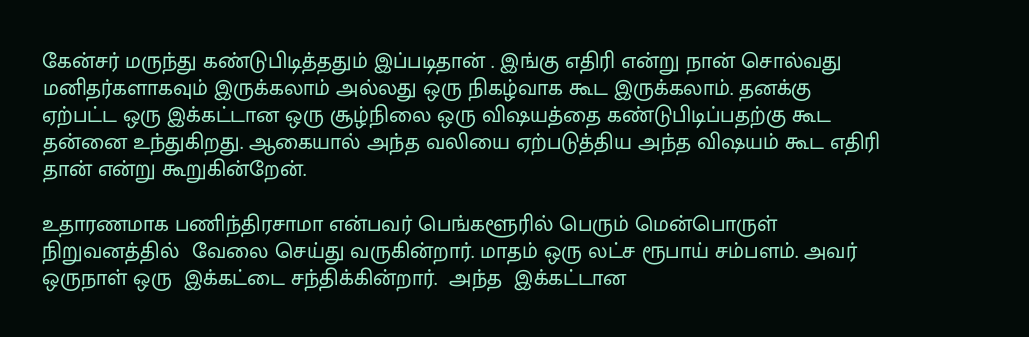கேன்சர் மருந்து கண்டுபிடித்ததும் இப்படிதான் . இங்கு எதிரி என்று நான் சொல்வது மனிதர்களாகவும் இருக்கலாம் அல்லது ஒரு நிகழ்வாக கூட இருக்கலாம். தனக்கு ஏற்பட்ட ஒரு இக்கட்டான ஒரு சூழ்நிலை ஒரு விஷயத்தை கண்டுபிடிப்பதற்கு கூட தன்னை உந்துகிறது. ஆகையால் அந்த வலியை ஏற்படுத்திய அந்த விஷயம் கூட எதிரி தான் என்று கூறுகின்றேன்.

உதாரணமாக பணிந்திரசாமா என்பவர் பெங்களூரில் பெரும் மென்பொருள் நிறுவனத்தில்  வேலை செய்து வருகின்றார். மாதம் ஒரு லட்ச ரூபாய் சம்பளம். அவர் ஒருநாள் ஒரு  இக்கட்டை சந்திக்கின்றார்.  அந்த  இக்கட்டான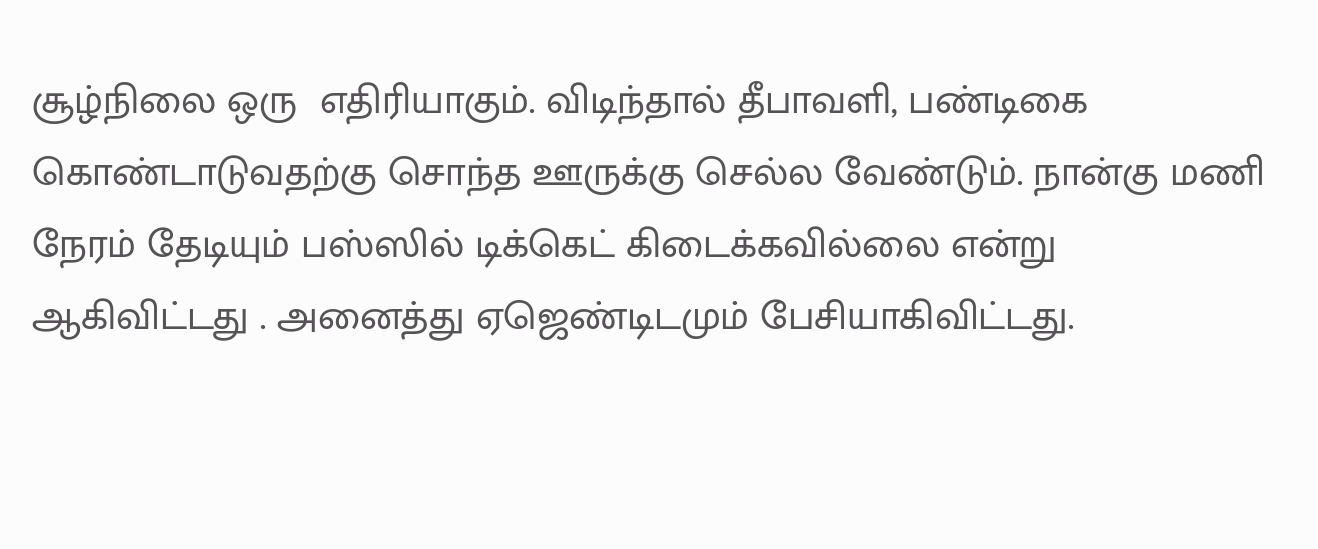சூழ்நிலை ஒரு  எதிரியாகும். விடிந்தால் தீபாவளி, பண்டிகை கொண்டாடுவதற்கு சொந்த ஊருக்கு செல்ல வேண்டும். நான்கு மணி நேரம் தேடியும் பஸ்ஸில் டிக்கெட் கிடைக்கவில்லை என்று ஆகிவிட்டது . அனைத்து ஏஜெண்டிடமும் பேசியாகிவிட்டது.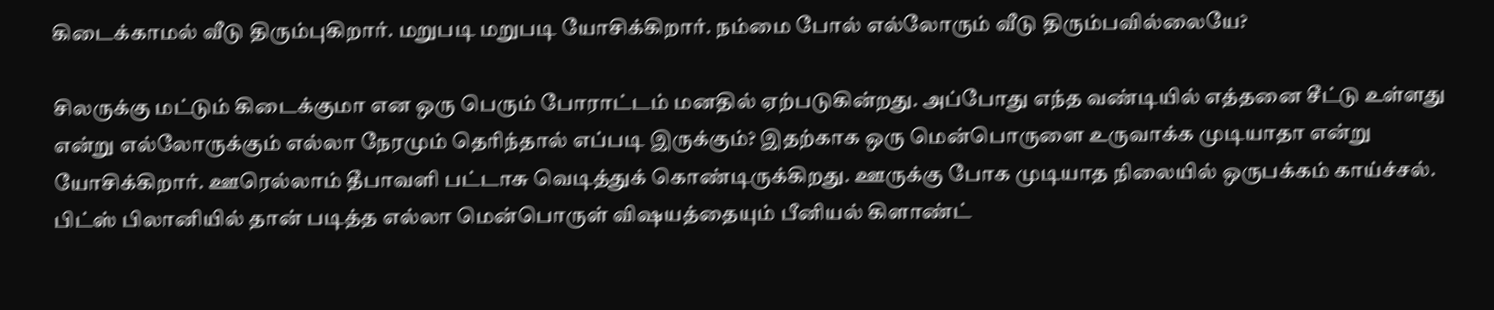கிடைக்காமல் வீடு திரும்புகிறார். மறுபடி மறுபடி யோசிக்கிறார். நம்மை போல் எல்லோரும் வீடு திரும்பவில்லையே?

சிலருக்கு மட்டும் கிடைக்குமா என ஒரு பெரும் போராட்டம் மனதில் ஏற்படுகின்றது. அப்போது எந்த வண்டியில் எத்தனை சீட்டு உள்ளது என்று எல்லோருக்கும் எல்லா நேரமும் தெரிந்தால் எப்படி இருக்கும்? இதற்காக ஒரு மென்பொருளை உருவாக்க முடியாதா என்று யோசிக்கிறார். ஊரெல்லாம் தீபாவளி பட்டாசு வெடித்துக் கொண்டிருக்கிறது. ஊருக்கு போக முடியாத நிலையில் ஒருபக்கம் காய்ச்சல்.  பிட்ஸ் பிலானியில் தான் படித்த எல்லா மென்பொருள் விஷயத்தையும் பீனியல் கிளாண்ட்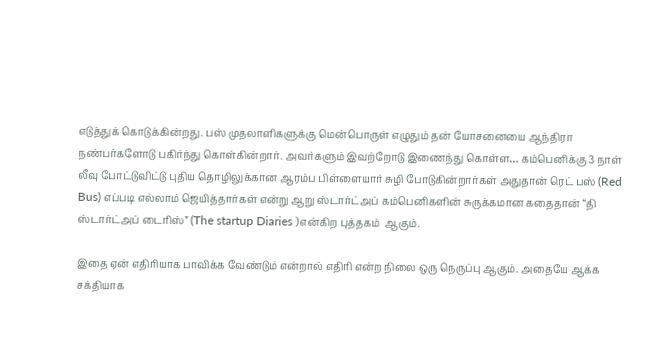எடுத்துக் கொடுக்கின்றது. பஸ் முதலாளிகளுக்கு மென்பொருள் எழுதும் தன் யோசனையை ஆந்திரா நண்பர்களோடு பகிர்ந்து கொள்கின்றார். அவர்களும் இவற்றோடு இணைந்து கொள்ள… கம்பெனிக்கு 3 நாள் லீவு போட்டுவிட்டு புதிய தொழிலுக்கான ஆரம்ப பிள்ளையார் சுழி போடுகின்றார்கள் அதுதான் ரெட் பஸ் (Red Bus) எப்படி எல்லாம் ஜெயித்தார்கள் என்று ஆறு ஸ்டார்ட்அப் கம்பெனிகளின் சுருக்கமான கதைதான் “தி ஸ்டார்ட்அப் டைரிஸ்” (The startup Diaries )என்கிற புத்தகம்  ஆகும்.

இதை ஏன் எதிரியாக பாவிக்க வேண்டும் என்றால் எதிரி என்ற நிலை ஒரு நெருப்பு ஆகும். அதையே ஆக்க சக்தியாக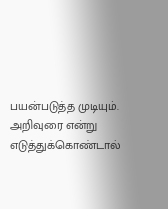பயன்படுத்த முடியும். அறிவுரை என்று எடுத்துக்கொண்டால்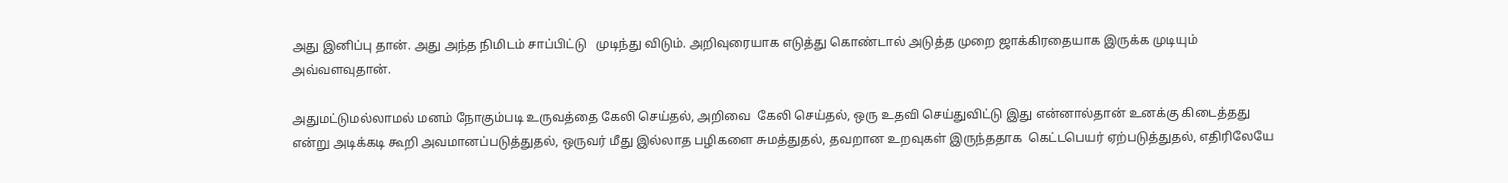அது இனிப்பு தான். அது அந்த நிமிடம் சாப்பிட்டு   முடிந்து விடும். அறிவுரையாக எடுத்து கொண்டால் அடுத்த முறை ஜாக்கிரதையாக இருக்க முடியும் அவ்வளவுதான்.

அதுமட்டுமல்லாமல் மனம் நோகும்படி உருவத்தை கேலி செய்தல், அறிவை  கேலி செய்தல், ஒரு உதவி செய்துவிட்டு இது என்னால்தான் உனக்கு கிடைத்தது என்று அடிக்கடி கூறி அவமானப்படுத்துதல், ஒருவர் மீது இல்லாத பழிகளை சுமத்துதல், தவறான உறவுகள் இருந்ததாக  கெட்டபெயர் ஏற்படுத்துதல், எதிரிலேயே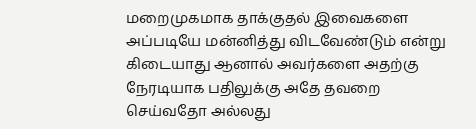மறைமுகமாக தாக்குதல் இவைகளை அப்படியே மன்னித்து விடவேண்டும் என்று கிடையாது ஆனால் அவர்களை அதற்கு நேரடியாக பதிலுக்கு அதே தவறை செய்வதோ அல்லது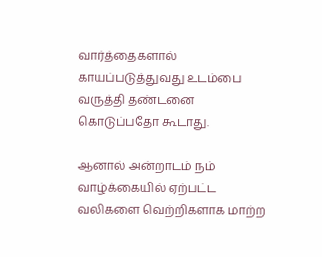வார்த்தைகளால் காயப்படுத்துவது உடம்பை வருத்தி தண்டனை கொடுப்பதோ கூடாது.

ஆனால் அன்றாடம் நம் வாழ்க்கையில் ஏற்பட்ட வலிகளை வெற்றிகளாக மாற்ற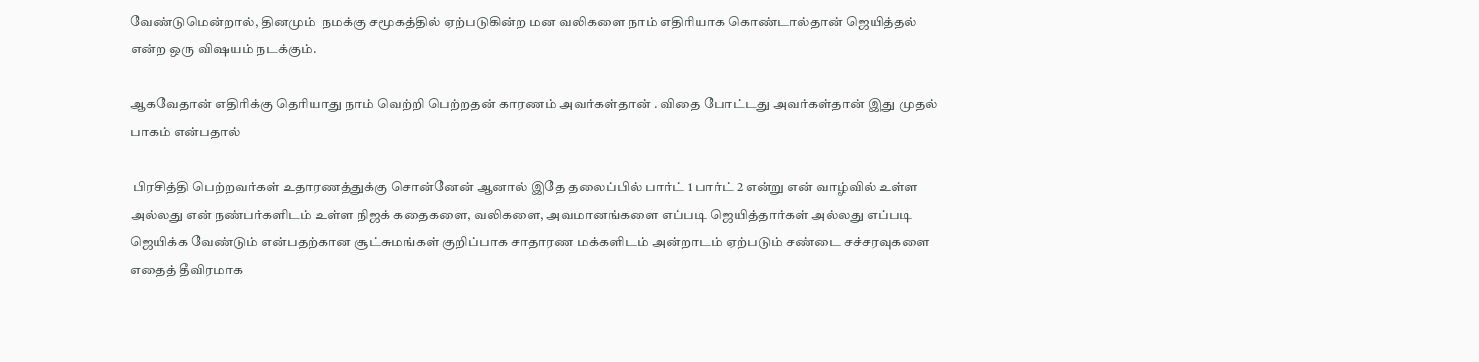வேண்டுமென்றால், தினமும்  நமக்கு சமூகத்தில் ஏற்படுகின்ற மன வலிகளை நாம் எதிரியாக கொண்டால்தான் ஜெயித்தல் என்ற ஒரு விஷயம் நடக்கும்.

ஆகவேதான் எதிரிக்கு தெரியாது நாம் வெற்றி பெற்றதன் காரணம் அவர்கள்தான் . விதை போட்டது அவர்கள்தான் இது முதல்  பாகம் என்பதால்

 பிரசித்தி பெற்றவர்கள் உதாரணத்துக்கு சொன்னேன் ஆனால் இதே தலைப்பில் பார்ட் 1 பார்ட் 2 என்று என் வாழ்வில் உள்ள அல்லது என் நண்பர்களிடம் உள்ள நிஜக் கதைகளை, வலிகளை, அவமானங்களை எப்படி ஜெயித்தார்கள் அல்லது எப்படி ஜெயிக்க வேண்டும் என்பதற்கான சூட்சுமங்கள் குறிப்பாக சாதாரண மக்களிடம் அன்றாடம் ஏற்படும் சண்டை சச்சரவுகளை எதைத் தீவிரமாக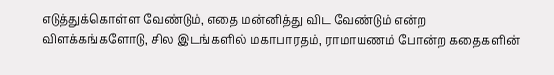எடுத்துக்கொள்ள வேண்டும், எதை மன்னித்து விட வேண்டும் என்ற விளக்கங்களோடு, சில இடங்களில் மகாபாரதம், ராமாயணம் போன்ற கதைகளின்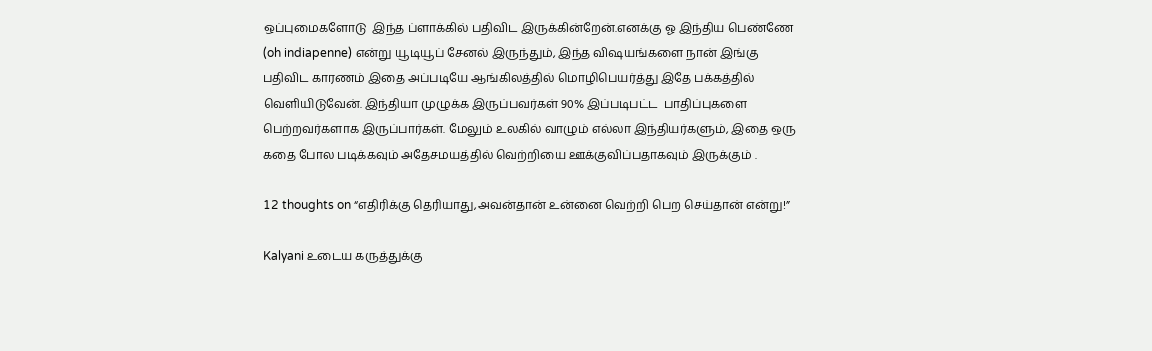ஒப்புமைகளோடு  இந்த ப்ளாக்கில் பதிவிட இருக்கின்றேன்.எனக்கு ஓ இந்திய பெண்ணே (oh indiapenne) என்று யூடியூப் சேனல் இருந்தும், இந்த விஷயங்களை நான் இங்கு பதிவிட காரணம் இதை அப்படியே ஆங்கிலத்தில் மொழிபெயர்த்து இதே பக்கத்தில் வெளியிடுவேன். இந்தியா முழுக்க இருப்பவர்கள் 90% இப்படிபட்ட  பாதிப்புகளை பெற்றவர்களாக இருப்பார்கள். மேலும் உலகில் வாழும் எல்லா இந்தியர்களும், இதை ஒரு கதை போல படிக்கவும் அதேசமயத்தில் வெற்றியை ஊக்குவிப்பதாகவும் இருக்கும் .

12 thoughts on “எதிரிக்கு தெரியாது,அவன்தான் உன்னை வெற்றி பெற செய்தான் என்று!”

Kalyani உடைய கருத்துக்கு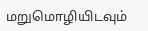மறுமொழியிடவும்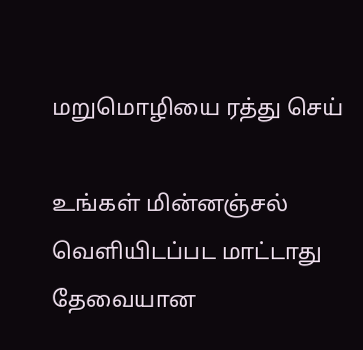மறுமொழியை ரத்து செய்

உங்கள் மின்னஞ்சல் வெளியிடப்பட மாட்டாது தேவையான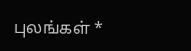புலங்கள் *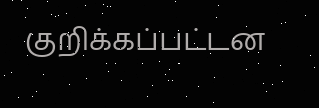குறிக்கப்பட்டன